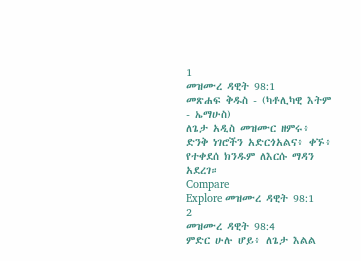1
መዝሙረ ዳዊት 98:1
መጽሐፍ ቅዱስ - (ካቶሊካዊ እትም - ኤማሁስ)
ለጌታ አዲስ መዝሙር ዘምሩ፥ ድንቅ ነገሮችን አድርጎአልና፥ ቀኙ፥ የተቀደሰ ክንዱም ለእርሱ ማዳን አደረገ።
Compare
Explore መዝሙረ ዳዊት 98:1
2
መዝሙረ ዳዊት 98:4
ምድር ሁሉ ሆይ፥ ለጌታ እልል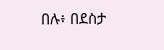በሉ፥ በደስታ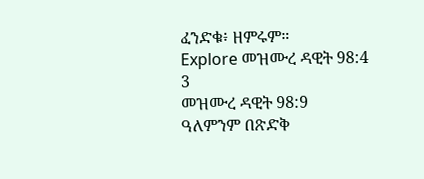ፈንድቁ፥ ዘምሩም።
Explore መዝሙረ ዳዊት 98:4
3
መዝሙረ ዳዊት 98:9
ዓለምንም በጽድቅ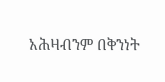አሕዛብንም በቅንነት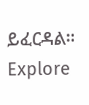ይፈርዳል።
Explore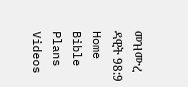መዝሙረ ዳዊት 98:9
Home
Bible
Plans
Videos